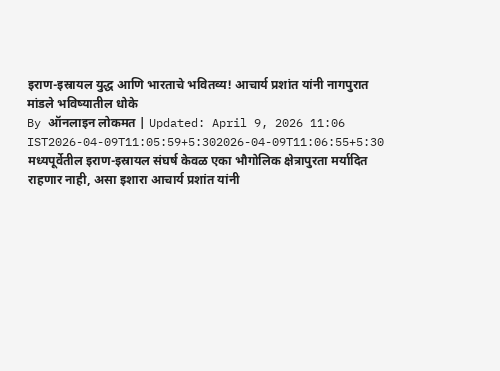इराण-इस्रायल युद्ध आणि भारताचे भवितव्य! आचार्य प्रशांत यांनी नागपुरात मांडले भविष्यातील धोके
By ऑनलाइन लोकमत | Updated: April 9, 2026 11:06 IST2026-04-09T11:05:59+5:302026-04-09T11:06:55+5:30
मध्यपूर्वेतील इराण-इस्रायल संघर्ष केवळ एका भौगोलिक क्षेत्रापुरता मर्यादित राहणार नाही, असा इशारा आचार्य प्रशांत यांनी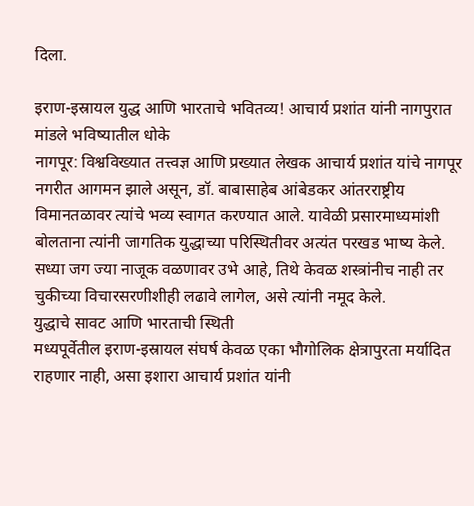दिला.

इराण-इस्रायल युद्ध आणि भारताचे भवितव्य! आचार्य प्रशांत यांनी नागपुरात मांडले भविष्यातील धोके
नागपूर: विश्वविख्यात तत्त्वज्ञ आणि प्रख्यात लेखक आचार्य प्रशांत यांचे नागपूर नगरीत आगमन झाले असून, डॉ. बाबासाहेब आंबेडकर आंतरराष्ट्रीय विमानतळावर त्यांचे भव्य स्वागत करण्यात आले. यावेळी प्रसारमाध्यमांशी बोलताना त्यांनी जागतिक युद्धाच्या परिस्थितीवर अत्यंत परखड भाष्य केले. सध्या जग ज्या नाजूक वळणावर उभे आहे, तिथे केवळ शस्त्रांनीच नाही तर चुकीच्या विचारसरणीशीही लढावे लागेल, असे त्यांनी नमूद केले.
युद्धाचे सावट आणि भारताची स्थिती
मध्यपूर्वेतील इराण-इस्रायल संघर्ष केवळ एका भौगोलिक क्षेत्रापुरता मर्यादित राहणार नाही, असा इशारा आचार्य प्रशांत यांनी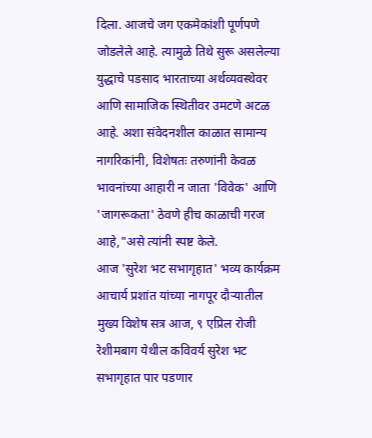दिला. आजचे जग एकमेकांशी पूर्णपणे जोडलेले आहे. त्यामुळे तिथे सुरू असलेल्या युद्धाचे पडसाद भारताच्या अर्थव्यवस्थेवर आणि सामाजिक स्थितीवर उमटणे अटळ आहे. अशा संवेदनशील काळात सामान्य नागरिकांनी, विशेषतः तरुणांनी केवळ भावनांच्या आहारी न जाता 'विवेक' आणि 'जागरूकता' ठेवणे हीच काळाची गरज आहे,"असे त्यांनी स्पष्ट केले.
आज 'सुरेश भट सभागृहात' भव्य कार्यक्रम
आचार्य प्रशांत यांच्या नागपूर दौऱ्यातील मुख्य विशेष सत्र आज, ९ एप्रिल रोजी रेशीमबाग येथील कविवर्य सुरेश भट सभागृहात पार पडणार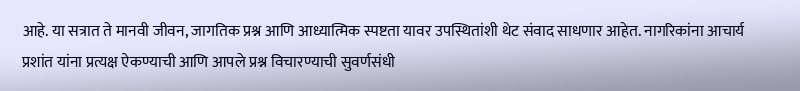आहे. या सत्रात ते मानवी जीवन, जागतिक प्रश्न आणि आध्यात्मिक स्पष्टता यावर उपस्थितांशी थेट संवाद साधणार आहेत. नागरिकांना आचार्य प्रशांत यांना प्रत्यक्ष ऐकण्याची आणि आपले प्रश्न विचारण्याची सुवर्णसंधी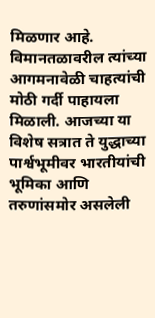मिळणार आहे.
विमानतळावरील त्यांच्या आगमनावेळी चाहत्यांची मोठी गर्दी पाहायला मिळाली. आजच्या या विशेष सत्रात ते युद्धाच्या पार्श्वभूमीवर भारतीयांची भूमिका आणि तरुणांसमोर असलेली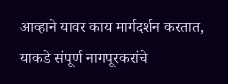आव्हाने यावर काय मार्गदर्शन करतात, याकडे संपूर्ण नागपूरकरांचे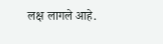लक्ष लागले आहे.